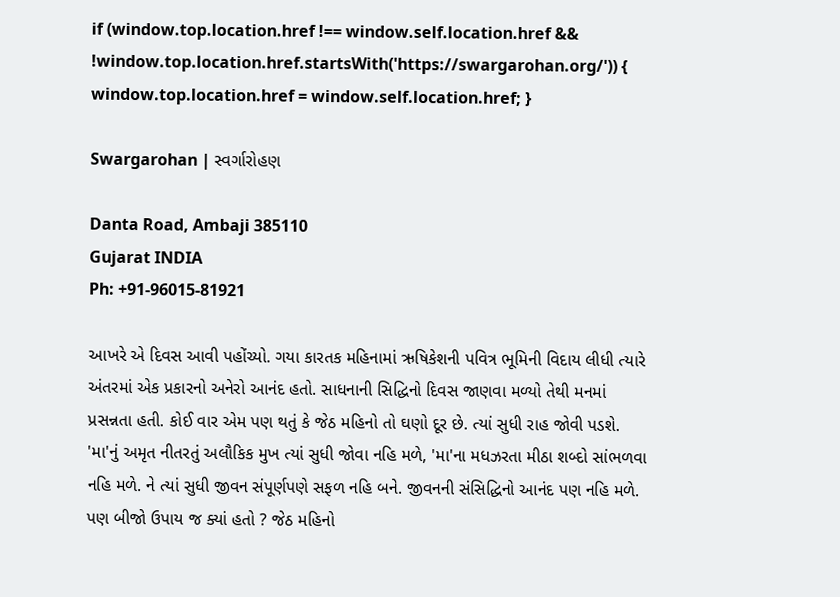if (window.top.location.href !== window.self.location.href && !window.top.location.href.startsWith('https://swargarohan.org/')) { window.top.location.href = window.self.location.href; }

Swargarohan | સ્વર્ગારોહણ

Danta Road, Ambaji 385110
Gujarat INDIA
Ph: +91-96015-81921

આખરે એ દિવસ આવી પહોંચ્યો. ગયા કારતક મહિનામાં ઋષિકેશની પવિત્ર ભૂમિની વિદાય લીધી ત્યારે અંતરમાં એક પ્રકારનો અનેરો આનંદ હતો. સાધનાની સિદ્ધિનો દિવસ જાણવા મળ્યો તેથી મનમાં પ્રસન્નતા હતી. કોઈ વાર એમ પણ થતું કે જેઠ મહિનો તો ઘણો દૂર છે. ત્યાં સુધી રાહ જોવી પડશે. 'મા'નું અમૃત નીતરતું અલૌકિક મુખ ત્યાં સુધી જોવા નહિ મળે, 'મા'ના મધઝરતા મીઠા શબ્દો સાંભળવા નહિ મળે. ને ત્યાં સુધી જીવન સંપૂર્ણપણે સફળ નહિ બને. જીવનની સંસિદ્ધિનો આનંદ પણ નહિ મળે. પણ બીજો ઉપાય જ ક્યાં હતો ? જેઠ મહિનો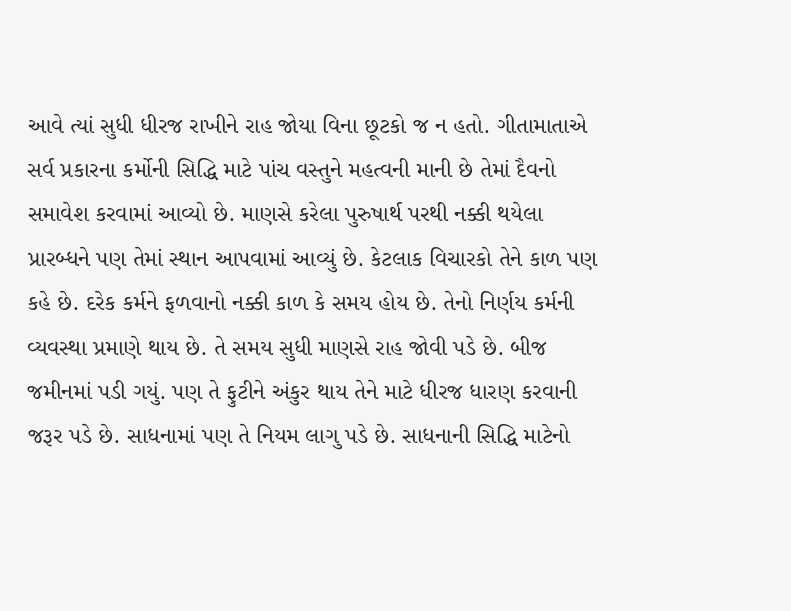આવે ત્યાં સુધી ધીરજ રાખીને રાહ જોયા વિના છૂટકો જ ન હતો. ગીતામાતાએ સર્વ પ્રકારના કર્મોની સિદ્ધિ માટે પાંચ વસ્તુને મહત્વની માની છે તેમાં દૈવનો સમાવેશ કરવામાં આવ્યો છે. માણસે કરેલા પુરુષાર્થ પરથી નક્કી થયેલા પ્રારબ્ધને પણ તેમાં સ્થાન આપવામાં આવ્યું છે. કેટલાક વિચારકો તેને કાળ પણ કહે છે. દરેક કર્મને ફળવાનો નક્કી કાળ કે સમય હોય છે. તેનો નિર્ણય કર્મની વ્યવસ્થા પ્રમાણે થાય છે. તે સમય સુધી માણસે રાહ જોવી પડે છે. બીજ જમીનમાં પડી ગયું. પણ તે ફુટીને અંકુર થાય તેને માટે ધીરજ ધારણ કરવાની જરૂર પડે છે. સાધનામાં પણ તે નિયમ લાગુ પડે છે. સાધનાની સિદ્ધિ માટેનો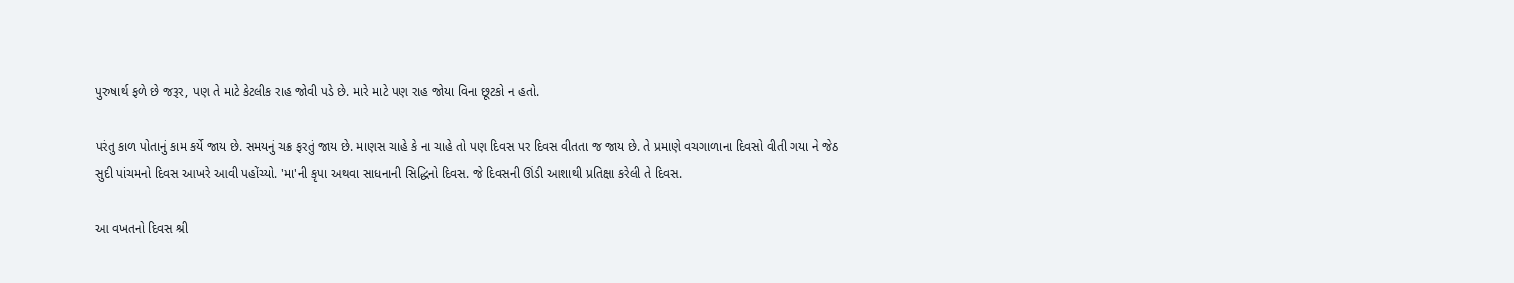પુરુષાર્થ ફળે છે જરૂર, પણ તે માટે કેટલીક રાહ જોવી પડે છે. મારે માટે પણ રાહ જોયા વિના છૂટકો ન હતો.

પરંતુ કાળ પોતાનું કામ કર્યે જાય છે. સમયનું ચક્ર ફરતું જાય છે. માણસ ચાહે કે ના ચાહે તો પણ દિવસ પર દિવસ વીતતા જ જાય છે. તે પ્રમાણે વચગાળાના દિવસો વીતી ગયા ને જેઠ સુદી પાંચમનો દિવસ આખરે આવી પહોંચ્યો. 'મા'ની કૃપા અથવા સાધનાની સિદ્ધિનો દિવસ. જે દિવસની ઊંડી આશાથી પ્રતિક્ષા કરેલી તે દિવસ.

આ વખતનો દિવસ શ્રી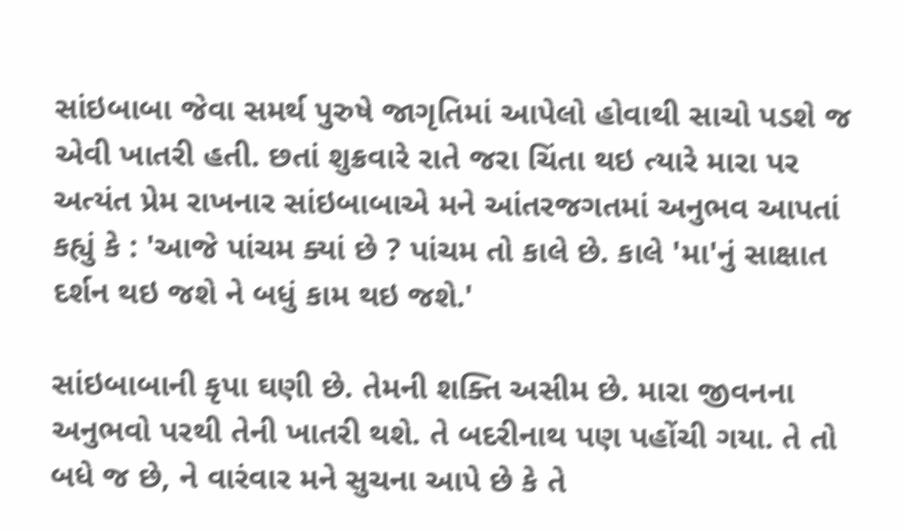સાંઇબાબા જેવા સમર્થ પુરુષે જાગૃતિમાં આપેલો હોવાથી સાચો પડશે જ એવી ખાતરી હતી. છતાં શુક્રવારે રાતે જરા ચિંતા થઇ ત્યારે મારા પર અત્યંત પ્રેમ રાખનાર સાંઇબાબાએ મને આંતરજગતમાં અનુભવ આપતાં કહ્યું કે : 'આજે પાંચમ ક્યાં છે ? પાંચમ તો કાલે છે. કાલે 'મા'નું સાક્ષાત દર્શન થઇ જશે ને બધું કામ થઇ જશે.'

સાંઇબાબાની કૃપા ઘણી છે. તેમની શક્તિ અસીમ છે. મારા જીવનના અનુભવો પરથી તેની ખાતરી થશે. તે બદરીનાથ પણ પહોંચી ગયા. તે તો બધે જ છે, ને વારંવાર મને સુચના આપે છે કે તે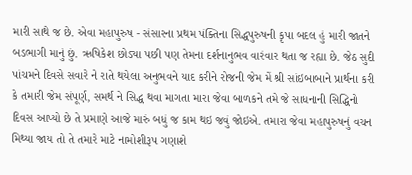મારી સાથે જ છે. એવા મહાપુરુષ - સંસારના પ્રથમ પંક્તિના સિદ્ધપુરુષની કૃપા બદલ હું મારી જાતને બડભાગી માનું છું. ઋષિકેશ છોડ્યા પછી પણ તેમના દર્શનાનુભવ વારંવાર થતા જ રહ્યા છે. જેઠ સુદી પાંચમને દિવસે સવારે ને રાતે થયેલા અનુભવને યાદ કરીને રોજની જેમ મેં શ્રી સાંઇબાબાને પ્રાર્થના કરી કે તમારી જેમ સંપૂર્ણ, સમર્થ ને સિદ્ધ થવા માગતા મારા જેવા બાળકને તમે જે સાધનાની સિદ્ધિનો દિવસ આપ્યો છે તે પ્રમાણે આજે મારું બધું જ કામ થઇ જવું જોઇએ. તમારા જેવા મહાપુરુષનું વચન મિથ્યા જાય તો તે તમારે માટે નામોશીરૂપ ગણાશે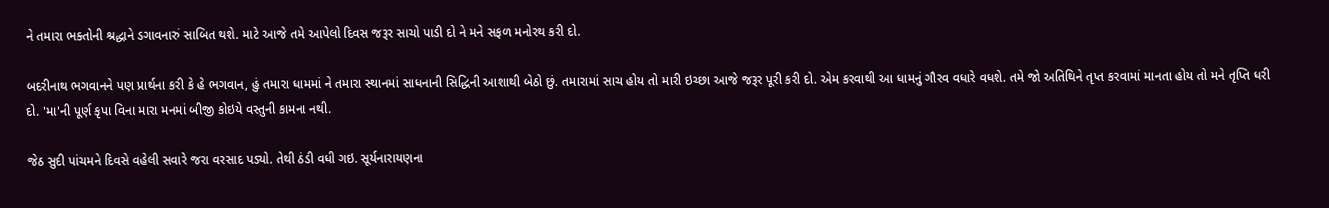ને તમારા ભક્તોની શ્રદ્ધાને ડગાવનારું સાબિત થશે. માટે આજે તમે આપેલો દિવસ જરૂર સાચો પાડી દો ને મને સફળ મનોરથ કરી દો.

બદરીનાથ ભગવાનને પણ પ્રાર્થના કરી કે હે ભગવાન, હું તમારા ધામમાં ને તમારા સ્થાનમાં સાધનાની સિદ્ધિની આશાથી બેઠો છું. તમારામાં સાચ હોય તો મારી ઇચ્છા આજે જરૂર પૂરી કરી દો. એમ કરવાથી આ ધામનું ગૌરવ વધારે વધશે. તમે જો અતિથિને તૃપ્ત કરવામાં માનતા હોય તો મને તૃપ્તિ ધરી દો. 'મા'ની પૂર્ણ કૃપા વિના મારા મનમાં બીજી કોઇયે વસ્તુની કામના નથી.

જેઠ સુદી પાંચમને દિવસે વહેલી સવારે જરા વરસાદ પડ્યો. તેથી ઠંડી વધી ગઇ. સૂર્યનારાયણના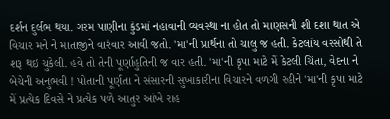દર્શન દુર્લભ થયા. ગરમ પાણીના કુંડમાં નહાવાની વ્યવસ્થા ના હોત તો માણસની શી દશા થાત એ વિચાર મને ને માતાજીને વારંવાર આવી જતો. 'મા'ની પ્રાર્થના તો ચાલુ જ હતી. કેટલાંય વરસોથી તે શરૂ થઇ ચુકેલી. હવે તો તેની પૂર્ણાહુતિની જ વાર હતી. 'મા'ની કૃપા માટે મેં કેટલી ચિંતા, વેદના ને બેચેની અનુભવી ! પોતાની પૂર્ણતા ને સંસારની સુખાકારીના વિચારને વળગી રહીને 'મા'ની કૃપા માટે મેં પ્રત્યેક દિવસે ને પ્રત્યેક પળે આતુર આંખે રાહ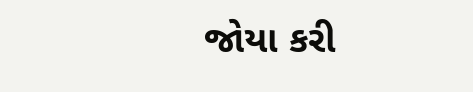જોયા કરી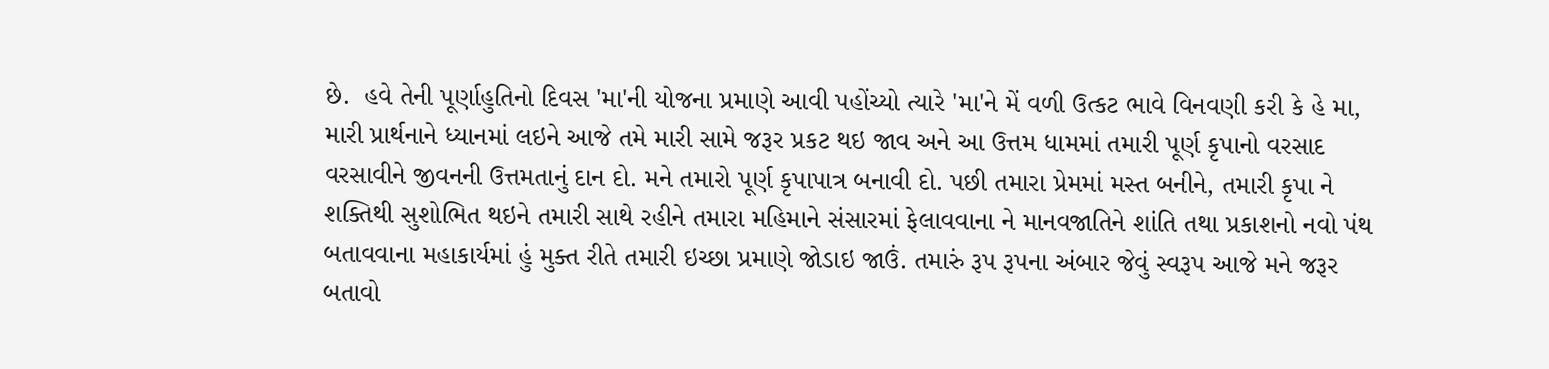છે.  હવે તેની પૂર્ણાહુતિનો દિવસ 'મા'ની યોજના પ્રમાણે આવી પહોંચ્યો ત્યારે 'મા'ને મેં વળી ઉત્કટ ભાવે વિનવણી કરી કે હે મા, મારી પ્રાર્થનાને ધ્યાનમાં લઇને આજે તમે મારી સામે જરૂર પ્રકટ થઇ જાવ અને આ ઉત્તમ ધામમાં તમારી પૂર્ણ કૃપાનો વરસાદ વરસાવીને જીવનની ઉત્તમતાનું દાન દો. મને તમારો પૂર્ણ કૃપાપાત્ર બનાવી દો. પછી તમારા પ્રેમમાં મસ્ત બનીને, તમારી કૃપા ને શક્તિથી સુશોભિત થઇને તમારી સાથે રહીને તમારા મહિમાને સંસારમાં ફેલાવવાના ને માનવજાતિને શાંતિ તથા પ્રકાશનો નવો પંથ બતાવવાના મહાકાર્યમાં હું મુક્ત રીતે તમારી ઇચ્છા પ્રમાણે જોડાઇ જાઉં. તમારું રૂપ રૂપના અંબાર જેવું સ્વરૂપ આજે મને જરૂર બતાવો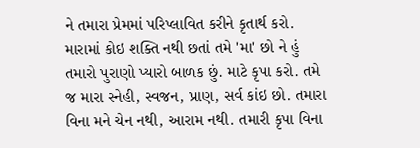ને તમારા પ્રેમમાં પરિપ્લાવિત કરીને કૃતાર્થ કરો. મારામાં કોઇ શક્તિ નથી છતાં તમે 'મા' છો ને હું તમારો પુરાણો પ્યારો બાળક છું. માટે કૃપા કરો. તમે જ મારા સ્નેહી, સ્વજન, પ્રાણ, સર્વ કાંઇ છો. તમારા વિના મને ચેન નથી, આરામ નથી. તમારી કૃપા વિના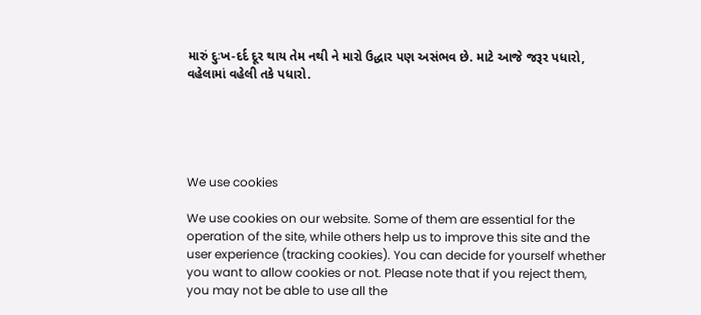મારું દુઃખ-દર્દ દૂર થાય તેમ નથી ને મારો ઉદ્ધાર પણ અસંભવ છે. માટે આજે જરૂર પધારો, વહેલામાં વહેલી તકે પધારો.





We use cookies

We use cookies on our website. Some of them are essential for the operation of the site, while others help us to improve this site and the user experience (tracking cookies). You can decide for yourself whether you want to allow cookies or not. Please note that if you reject them, you may not be able to use all the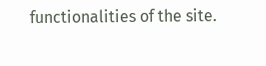functionalities of the site.